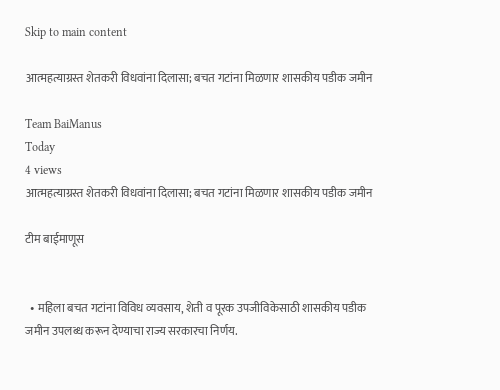Skip to main content

आत्महत्याग्रस्त शेतकरी विधवांना दिलासा; बचत गटांना मिळणार शासकीय पडीक जमीन

Team BaiManus
Today
4 views
आत्महत्याग्रस्त शेतकरी विधवांना दिलासा; बचत गटांना मिळणार शासकीय पडीक जमीन

टीम बाईमाणूस


  • महिला बचत गटांना विविध व्यवसाय, शेती व पूरक उपजीविकेसाठी शासकीय पडीक जमीन उपलब्ध करून देण्याचा राज्य सरकारचा निर्णय.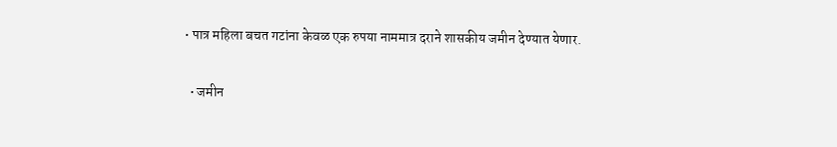• पात्र महिला बचत गटांना केवळ एक रुपया नाममात्र दराने शासकीय जमीन देण्यात येणार.


  • जमीन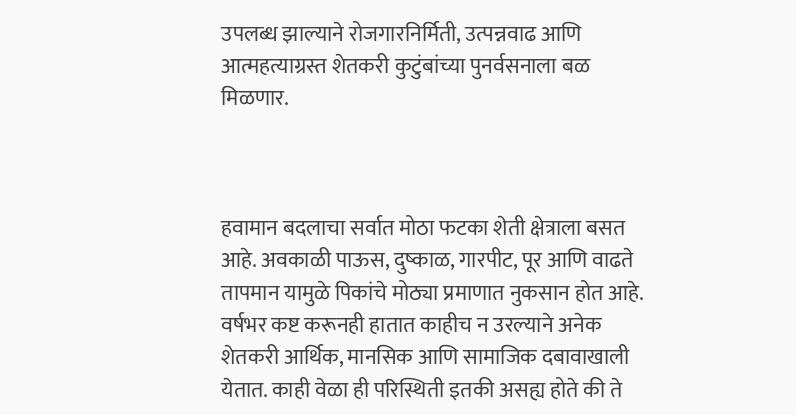उपलब्ध झाल्याने रोजगारनिर्मिती, उत्पन्नवाढ आणि आत्महत्याग्रस्त शेतकरी कुटुंबांच्या पुनर्वसनाला बळ मिळणार.



हवामान बदलाचा सर्वात मोठा फटका शेती क्षेत्राला बसत आहे. अवकाळी पाऊस, दुष्काळ, गारपीट, पूर आणि वाढते तापमान यामुळे पिकांचे मोठ्या प्रमाणात नुकसान होत आहे. वर्षभर कष्ट करूनही हातात काहीच न उरल्याने अनेक शेतकरी आर्थिक, मानसिक आणि सामाजिक दबावाखाली येतात. काही वेळा ही परिस्थिती इतकी असह्य होते की ते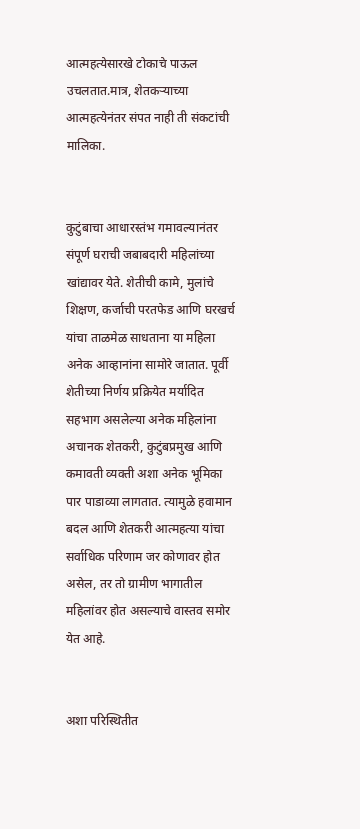आत्महत्येसारखे टोकाचे पाऊल उचलतात.मात्र, शेतकऱ्याच्या आत्महत्येनंतर संपत नाही ती संकटांची मालिका.


कुटुंबाचा आधारस्तंभ गमावल्यानंतर संपूर्ण घराची जबाबदारी महिलांच्या खांद्यावर येते. शेतीची कामे, मुलांचे शिक्षण, कर्जाची परतफेड आणि घरखर्च यांचा ताळमेळ साधताना या महिला अनेक आव्हानांना सामोरे जातात. पूर्वी शेतीच्या निर्णय प्रक्रियेत मर्यादित सहभाग असलेल्या अनेक महिलांना अचानक शेतकरी, कुटुंबप्रमुख आणि कमावती व्यक्ती अशा अनेक भूमिका पार पाडाव्या लागतात. त्यामुळे हवामान बदल आणि शेतकरी आत्महत्या यांचा सर्वाधिक परिणाम जर कोणावर होत असेल, तर तो ग्रामीण भागातील महिलांवर होत असल्याचे वास्तव समोर येत आहे.


अशा परिस्थितीत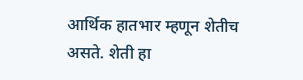आर्थिक हातभार म्हणून शेतीच असते. शेती हा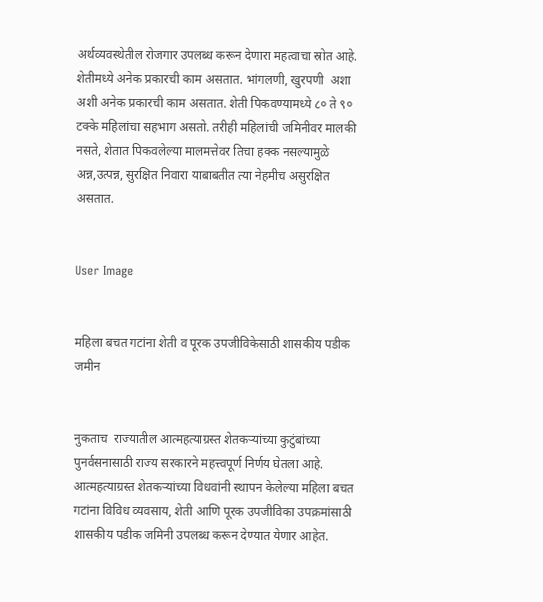अर्थव्यवस्थेतील रोजगार उपलब्ध करून देणारा महत्वाचा स्रोत आहे. शेतीमध्ये अनेक प्रकारची काम असतात. भांगलणी, खुरपणी  अशा  अशी अनेक प्रकारची काम असतात. शेती पिकवण्यामध्ये ८० ते ९० टक्के महिलांचा सहभाग असतो. तरीही महिलांची जमिनीवर मालकी नसते, शेतात पिकवलेल्या मालमत्तेवर तिचा हक्क नसल्यामुळे अन्न,उत्पन्न, सुरक्षित निवारा याबाबतीत त्या नेहमीच असुरक्षित असतात.


User Image


महिला बचत गटांना शेती व पूरक उपजीविकेसाठी शासकीय पडीक जमीन


नुकताच  राज्यातील आत्महत्याग्रस्त शेतकऱ्यांच्या कुटुंबांच्या पुनर्वसनासाठी राज्य सरकारने महत्त्वपूर्ण निर्णय घेतला आहे. आत्महत्याग्रस्त शेतकऱ्यांच्या विधवांनी स्थापन केलेल्या महिला बचत गटांना विविध व्यवसाय, शेती आणि पूरक उपजीविका उपक्रमांसाठी शासकीय पडीक जमिनी उपलब्ध करून देण्यात येणार आहेत.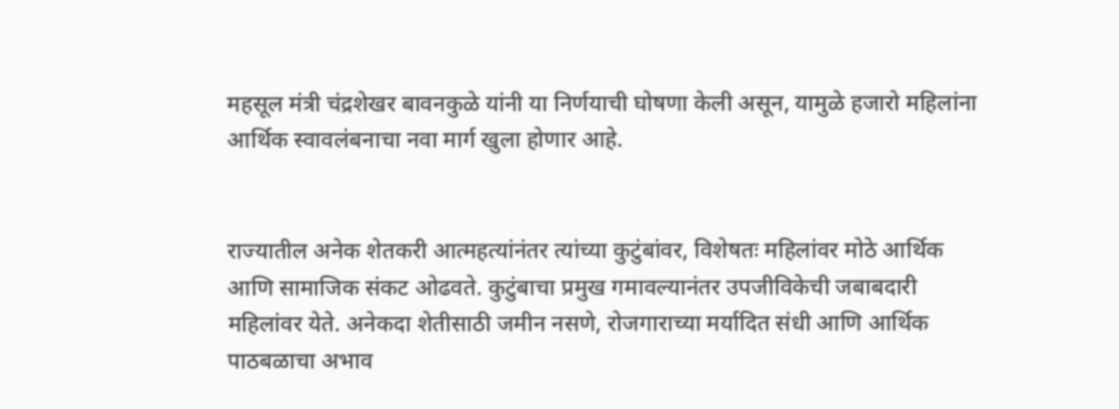महसूल मंत्री चंद्रशेखर बावनकुळे यांनी या निर्णयाची घोषणा केली असून, यामुळे हजारो महिलांना आर्थिक स्वावलंबनाचा नवा मार्ग खुला होणार आहे.


राज्यातील अनेक शेतकरी आत्महत्यांनंतर त्यांच्या कुटुंबांवर, विशेषतः महिलांवर मोठे आर्थिक आणि सामाजिक संकट ओढवते. कुटुंबाचा प्रमुख गमावल्यानंतर उपजीविकेची जबाबदारी महिलांवर येते. अनेकदा शेतीसाठी जमीन नसणे, रोजगाराच्या मर्यादित संधी आणि आर्थिक पाठबळाचा अभाव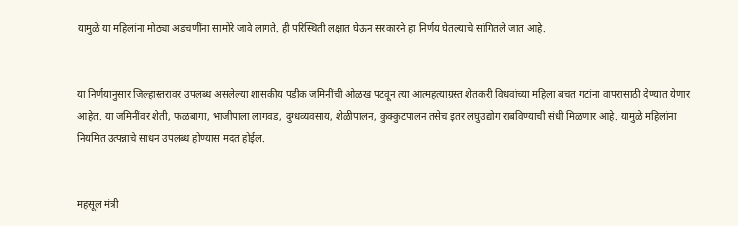यामुळे या महिलांना मोठ्या अडचणींना सामोरे जावे लागते. ही परिस्थिती लक्षात घेऊन सरकारने हा निर्णय घेतल्याचे सांगितले जात आहे.


या निर्णयानुसार जिल्हास्तरावर उपलब्ध असलेल्या शासकीय पडीक जमिनींची ओळख पटवून त्या आत्महत्याग्रस्त शेतकरी विधवांच्या महिला बचत गटांना वापरासाठी देण्यात येणार आहेत. या जमिनींवर शेती, फळबागा, भाजीपाला लागवड, दुग्धव्यवसाय, शेळीपालन, कुक्कुटपालन तसेच इतर लघुउद्योग राबविण्याची संधी मिळणार आहे. यामुळे महिलांना नियमित उत्पन्नाचे साधन उपलब्ध होण्यास मदत होईल.


महसूल मंत्री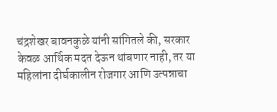चंद्रशेखर बावनकुळे यांनी सांगितले की, सरकार केवळ आर्थिक मदत देऊन थांबणार नाही, तर या महिलांना दीर्घकालीन रोजगार आणि उत्पन्नाचा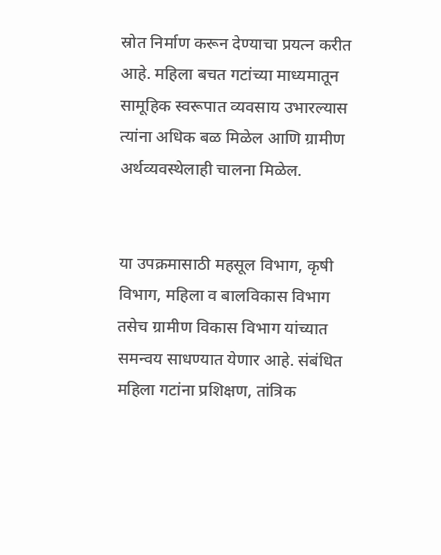स्रोत निर्माण करून देण्याचा प्रयत्न करीत आहे. महिला बचत गटांच्या माध्यमातून सामूहिक स्वरूपात व्यवसाय उभारल्यास त्यांना अधिक बळ मिळेल आणि ग्रामीण अर्थव्यवस्थेलाही चालना मिळेल.


या उपक्रमासाठी महसूल विभाग, कृषी विभाग, महिला व बालविकास विभाग तसेच ग्रामीण विकास विभाग यांच्यात समन्वय साधण्यात येणार आहे. संबंधित महिला गटांना प्रशिक्षण, तांत्रिक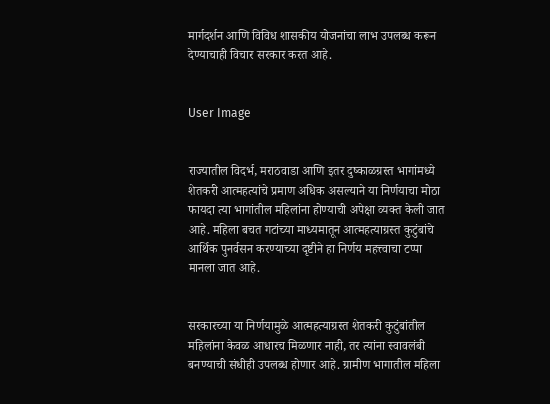मार्गदर्शन आणि विविध शासकीय योजनांचा लाभ उपलब्ध करून देण्याचाही विचार सरकार करत आहे.


User Image


राज्यातील विदर्भ, मराठवाडा आणि इतर दुष्काळग्रस्त भागांमध्ये शेतकरी आत्महत्यांचे प्रमाण अधिक असल्याने या निर्णयाचा मोठा फायदा त्या भागांतील महिलांना होण्याची अपेक्षा व्यक्त केली जात आहे. महिला बचत गटांच्या माध्यमातून आत्महत्याग्रस्त कुटुंबांचे आर्थिक पुनर्वसन करण्याच्या दृष्टीने हा निर्णय महत्त्वाचा टप्पा मानला जात आहे.


सरकारच्या या निर्णयामुळे आत्महत्याग्रस्त शेतकरी कुटुंबांतील महिलांना केवळ आधारच मिळणार नाही, तर त्यांना स्वावलंबी बनण्याची संधीही उपलब्ध होणार आहे. ग्रामीण भागातील महिला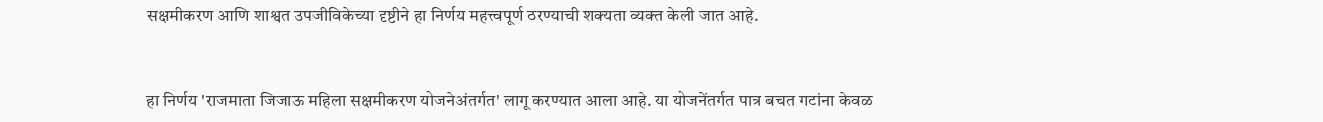सक्षमीकरण आणि शाश्वत उपजीविकेच्या दृष्टीने हा निर्णय महत्त्वपूर्ण ठरण्याची शक्यता व्यक्त केली जात आहे.


हा निर्णय 'राजमाता जिजाऊ महिला सक्षमीकरण योजनेअंतर्गत' लागू करण्यात आला आहे. या योजनेंतर्गत पात्र बचत गटांना केवळ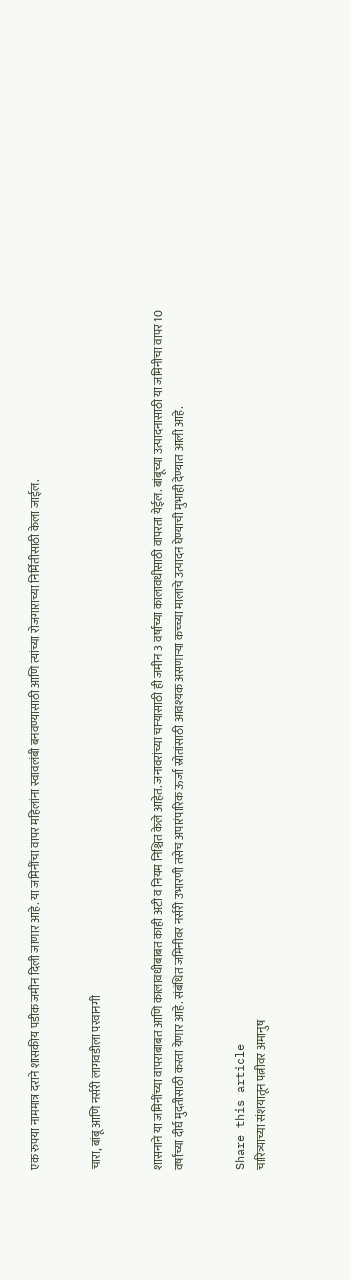एक रुपया नाममात्र दराने शासकीय पडीक जमीन दिली जाणार आहे. या जमिनींचा वापर महिलांना स्वावलंबी बनवण्यासाठी आणि त्यांच्या रोजगाराच्या निर्मितीसाठी केला जाईल.


चारा, बांबू आणि नर्सरी लागवडीला परवानगी


शासनाने या जमिनींच्या वापराबाबत आणि कालावधीबाबत काही अटी व नियम निश्चित केले आहेत. जनावरांच्या चाऱ्यासाठी ही जमीन 3 वर्षांच्या कालावधीसाठी वापरता येईल. बांबूच्या उत्पादनासाठी या जमिनीचा वापर 10 वर्षांच्या दीर्घ मुदतीसाठी करता येणार आहे. संबंधित जमिनीवर नर्सरी उभारणी तसेच अपारंपारिक ऊर्जा स्रोतांसाठी आवश्यक असणाऱ्या कच्च्या मालाचे उत्पादन घेण्याची मुभाही देण्यात आली आहे.


Share this article
चारित्र्याच्या संशयातून पत्नीवर अमानुष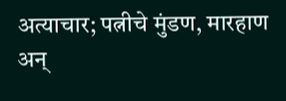अत्याचार; पत्नीचे मुंडण, मारहाण अन्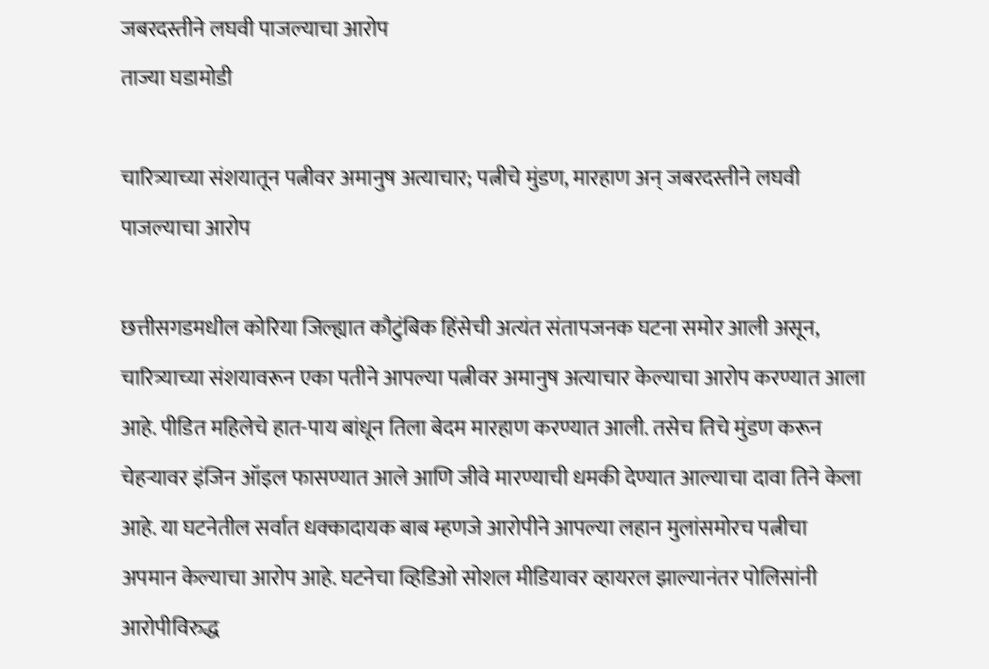जबरदस्तीने लघवी पाजल्याचा आरोप
ताज्या घडामोडी

चारित्र्याच्या संशयातून पत्नीवर अमानुष अत्याचार; पत्नीचे मुंडण, मारहाण अन् जबरदस्तीने लघवी पाजल्याचा आरोप

छत्तीसगडमधील कोरिया जिल्ह्यात कौटुंबिक हिंसेची अत्यंत संतापजनक घटना समोर आली असून, चारित्र्याच्या संशयावरून एका पतीने आपल्या पत्नीवर अमानुष अत्याचार केल्याचा आरोप करण्यात आला आहे. पीडित महिलेचे हात-पाय बांधून तिला बेदम मारहाण करण्यात आली. तसेच तिचे मुंडण करून चेहऱ्यावर इंजिन ऑइल फासण्यात आले आणि जीवे मारण्याची धमकी देण्यात आल्याचा दावा तिने केला आहे. या घटनेतील सर्वात धक्कादायक बाब म्हणजे आरोपीने आपल्या लहान मुलांसमोरच पत्नीचा अपमान केल्याचा आरोप आहे. घटनेचा व्हिडिओ सोशल मीडियावर व्हायरल झाल्यानंतर पोलिसांनी आरोपीविरुद्ध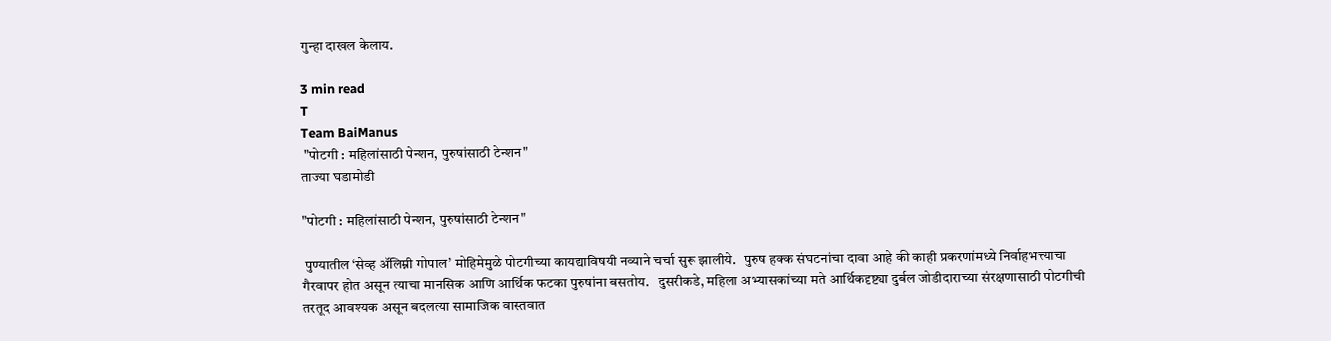गुन्हा दाखल केलाय.

3 min read
T
Team BaiManus
 "पोटगी : महिलांसाठी पेन्शन, पुरुषांसाठी टेन्शन"
ताज्या घडामोडी

"पोटगी : महिलांसाठी पेन्शन, पुरुषांसाठी टेन्शन"

 पुण्यातील ‘सेव्ह ॲलिम्नी गोपाल’ मोहिमेमुळे पोटगीच्या कायद्याविषयी नव्याने चर्चा सुरू झालीये.   पुरुष हक्क संघटनांचा दावा आहे की काही प्रकरणांमध्ये निर्वाहभत्त्याचा गैरवापर होत असून त्याचा मानसिक आणि आर्थिक फटका पुरुषांना बसतोय.   दुसरीकडे, महिला अभ्यासकांच्या मते आर्थिकदृष्ट्या दुर्बल जोडीदाराच्या संरक्षणासाठी पोटगीची तरतूद आवश्यक असून बदलत्या सामाजिक वास्तवात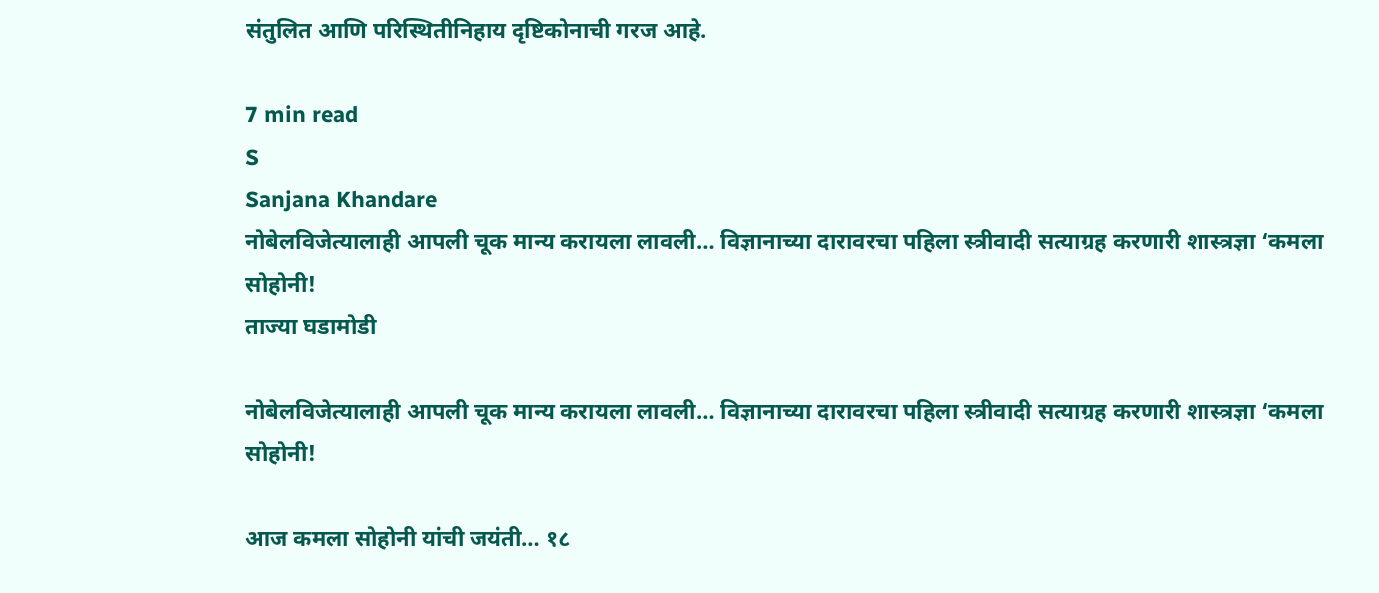संतुलित आणि परिस्थितीनिहाय दृष्टिकोनाची गरज आहे.

7 min read
S
Sanjana Khandare
नोबेलविजेत्यालाही आपली चूक मान्य करायला लावली… विज्ञानाच्या दारावरचा पहिला स्त्रीवादी सत्याग्रह करणारी शास्त्रज्ञा ‘कमला सोहोनी!
ताज्या घडामोडी

नोबेलविजेत्यालाही आपली चूक मान्य करायला लावली… विज्ञानाच्या दारावरचा पहिला स्त्रीवादी सत्याग्रह करणारी शास्त्रज्ञा ‘कमला सोहोनी!

आज कमला सोहोनी यांची जयंती… १८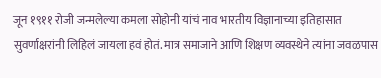जून १९११ रोजी जन्मलेल्या कमला सोहोनी यांचं नाव भारतीय विज्ञानाच्या इतिहासात सुवर्णाक्षरांनी लिहिलं जायला हवं होतं. मात्र समाजाने आणि शिक्षण व्यवस्थेने त्यांना जवळपास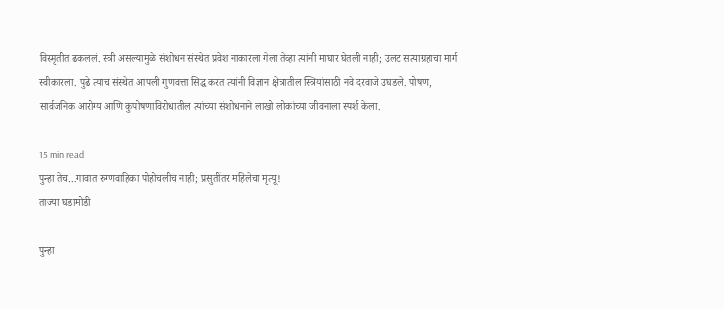विस्मृतीत ढकललं. स्त्री असल्यामुळे संशोधन संस्थेत प्रवेश नाकारला गेला तेव्हा त्यांनी माघार घेतली नाही; उलट सत्याग्रहाचा मार्ग स्वीकारला. पुढे त्याच संस्थेत आपली गुणवत्ता सिद्ध करत त्यांनी विज्ञान क्षेत्रातील स्त्रियांसाठी नवे दरवाजे उघडले. पोषण, सार्वजनिक आरोग्य आणि कुपोषणाविरोधातील त्यांच्या संशोधनाने लाखो लोकांच्या जीवनाला स्पर्श केला.

15 min read
पुन्हा तेच…गावात रुग्णवाहिका पोहोचलीच नाही; प्रसुतींतर महिलेचा मृत्यू!
ताज्या घडामोडी

पुन्हा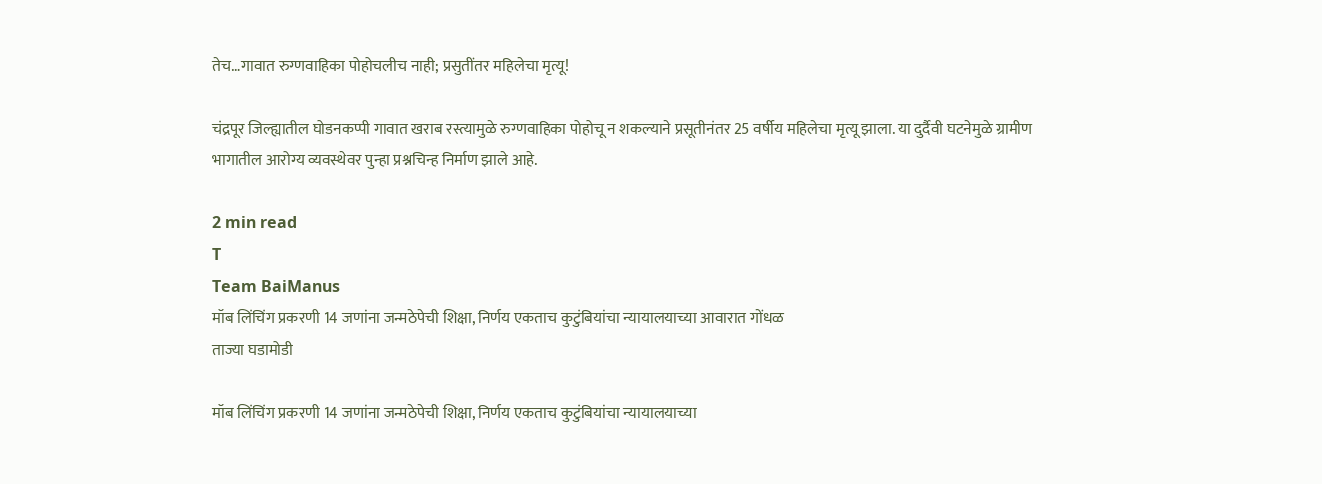तेच…गावात रुग्णवाहिका पोहोचलीच नाही; प्रसुतींतर महिलेचा मृत्यू!

चंद्रपूर जिल्ह्यातील घोडनकप्पी गावात खराब रस्त्यामुळे रुग्णवाहिका पोहोचू न शकल्याने प्रसूतीनंतर 25 वर्षीय महिलेचा मृत्यू झाला. या दुर्दैवी घटनेमुळे ग्रामीण भागातील आरोग्य व्यवस्थेवर पुन्हा प्रश्नचिन्ह निर्माण झाले आहे.

2 min read
T
Team BaiManus
मॉब लिंचिंग प्रकरणी 14 जणांना जन्मठेपेची शिक्षा, निर्णय एकताच कुटुंबियांचा न्यायालयाच्या आवारात गोंधळ
ताज्या घडामोडी

मॉब लिंचिंग प्रकरणी 14 जणांना जन्मठेपेची शिक्षा, निर्णय एकताच कुटुंबियांचा न्यायालयाच्या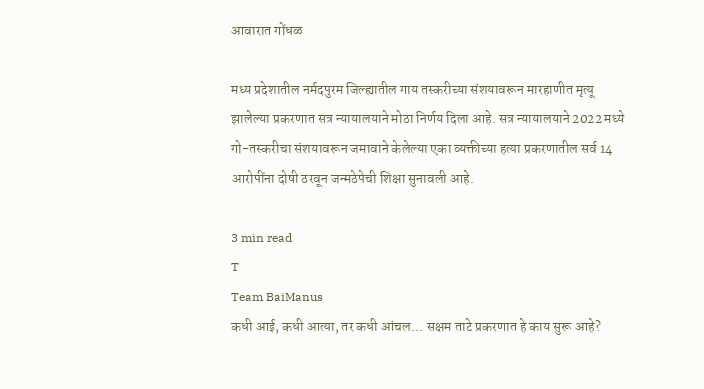आवारात गोंधळ

मध्य प्रदेशातील नर्मदपुरम जिल्ह्यातील गाय तस्करीच्या संशयावरून मारहाणीत मृत्यू झालेल्या प्रकरणात सत्र न्यायालयाने मोठा निर्णय दिला आहे. सत्र न्यायालयाने 2022 मध्ये गो-तस्करीचा संशयावरून जमावाने केलेल्या एका व्यक्तीच्या हत्या प्रकरणातील सर्व 14 आरोपींना दोषी ठरवून जन्मठेपेची शिक्षा सुनावली आहे.

3 min read
T
Team BaiManus
कधी आई, कधी आत्या, तर कधी आंचल... सक्षम ताटे प्रकरणात हे काय सुरू आहे?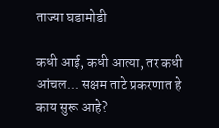ताज्या घडामोडी

कधी आई, कधी आत्या, तर कधी आंचल... सक्षम ताटे प्रकरणात हे काय सुरू आहे?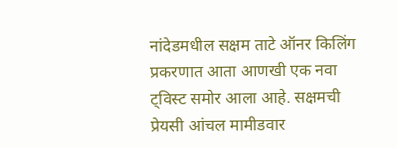नांदेडमधील सक्षम ताटे ऑनर किलिंग प्रकरणात आता आणखी एक नवा ट्विस्ट समोर आला आहे. सक्षमची प्रेयसी आंचल मामीडवार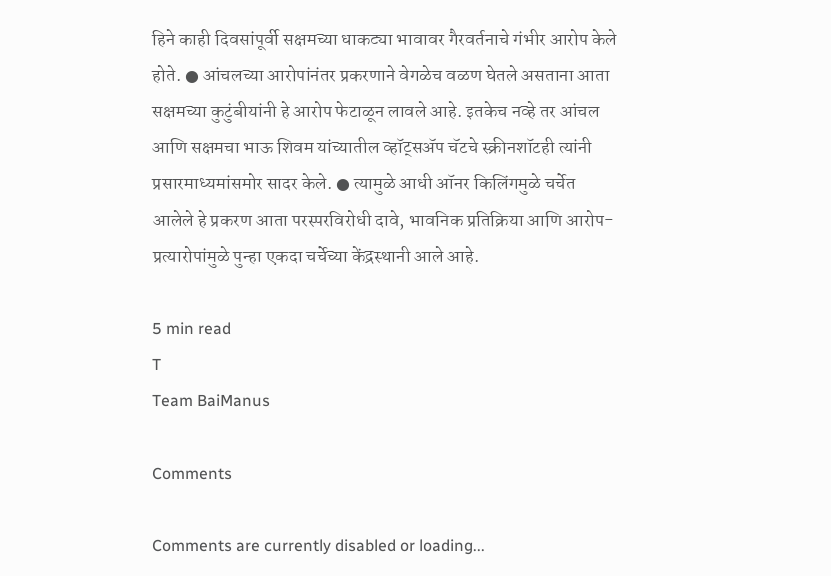हिने काही दिवसांपूर्वी सक्षमच्या धाकट्या भावावर गैरवर्तनाचे गंभीर आरोप केले होते. ● आंचलच्या आरोपांनंतर प्रकरणाने वेगळेच वळण घेतले असताना आता सक्षमच्या कुटुंबीयांनी हे आरोप फेटाळून लावले आहे. इतकेच नव्हे तर आंचल आणि सक्षमचा भाऊ शिवम यांच्यातील व्हॉट्सॲप चॅटचे स्क्रीनशॉटही त्यांनी प्रसारमाध्यमांसमोर सादर केले. ● त्यामुळे आधी ऑनर किलिंगमुळे चर्चेत आलेले हे प्रकरण आता परस्परविरोधी दावे, भावनिक प्रतिक्रिया आणि आरोप-प्रत्यारोपांमुळे पुन्हा एकदा चर्चेच्या केंद्रस्थानी आले आहे.

5 min read
T
Team BaiManus

Comments

Comments are currently disabled or loading...